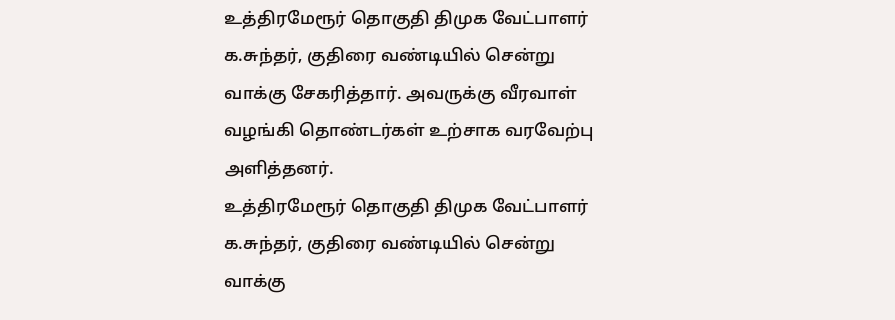உத்திரமேரூர் தொகுதி திமுக வேட்பாளர் க.சுந்தர், குதிரை வண்டியில் சென்று வாக்கு சேகரித்தார். அவருக்கு வீரவாள் வழங்கி தொண்டர்கள் உற்சாக வரவேற்பு அளித்தனர்.
உத்திரமேரூர் தொகுதி திமுக வேட்பாளர் க.சுந்தர், குதிரை வண்டியில் சென்று வாக்கு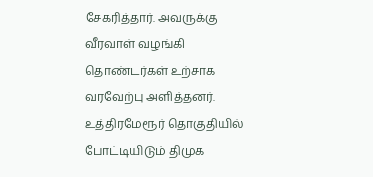சேகரித்தார். அவருக்கு வீரவாள் வழங்கி தொண்டர்கள் உற்சாக வரவேற்பு அளித்தனர்.
உத்திரமேரூர் தொகுதியில் போட்டியிடும் திமுக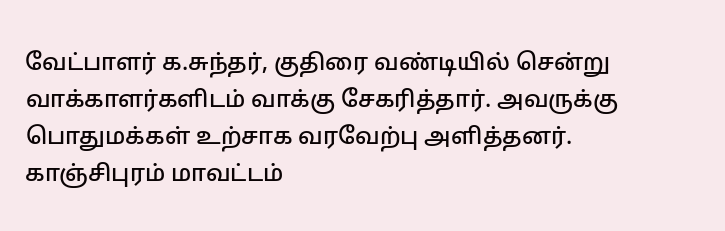வேட்பாளர் க.சுந்தர், குதிரை வண்டியில் சென்று வாக்காளர்களிடம் வாக்கு சேகரித்தார். அவருக்கு பொதுமக்கள் உற்சாக வரவேற்பு அளித்தனர்.
காஞ்சிபுரம் மாவட்டம்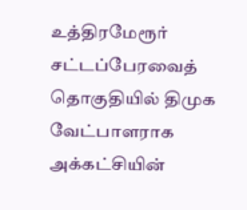உத்திரமேரூர் சட்டப்பேரவைத் தொகுதியில் திமுக வேட்பாளராக அக்கட்சியின்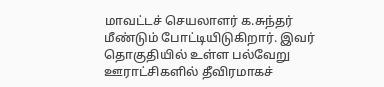மாவட்டச் செயலாளர் க.சுந்தர் மீண்டும் போட்டியிடுகிறார். இவர் தொகுதியில் உள்ள பல்வேறு ஊராட்சிகளில் தீவிரமாகச்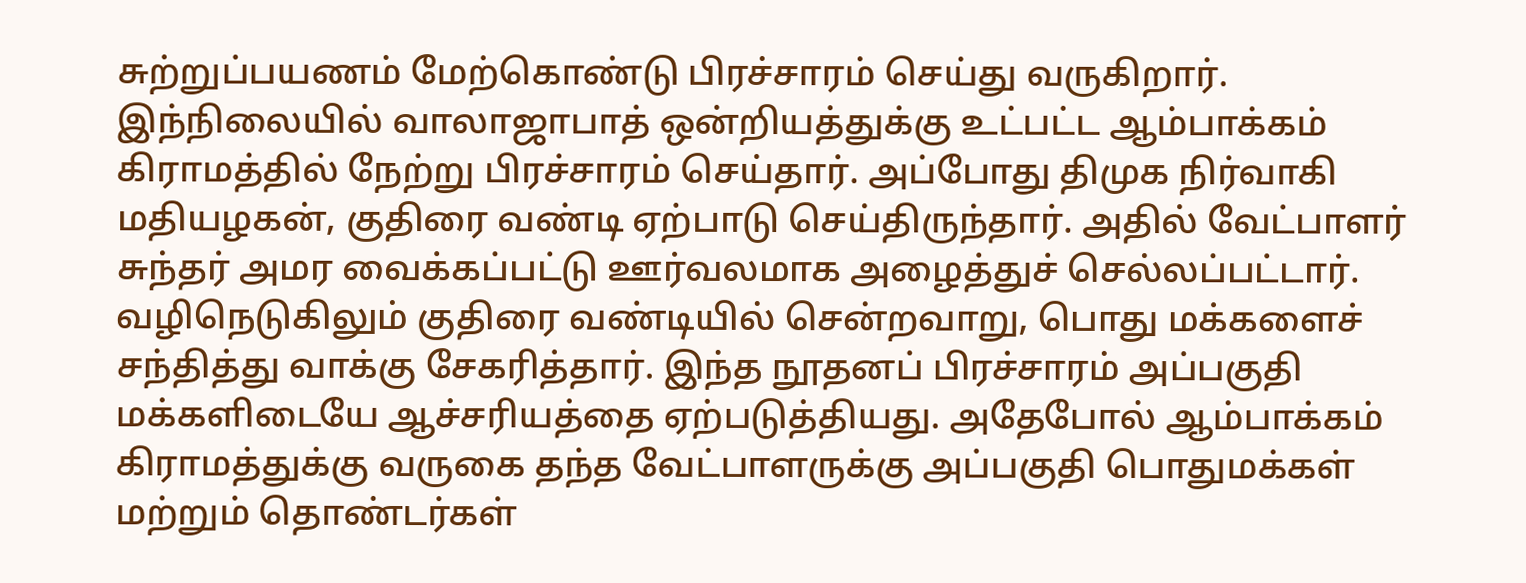சுற்றுப்பயணம் மேற்கொண்டு பிரச்சாரம் செய்து வருகிறார்.
இந்நிலையில் வாலாஜாபாத் ஒன்றியத்துக்கு உட்பட்ட ஆம்பாக்கம் கிராமத்தில் நேற்று பிரச்சாரம் செய்தார். அப்போது திமுக நிர்வாகி மதியழகன், குதிரை வண்டி ஏற்பாடு செய்திருந்தார். அதில் வேட்பாளர் சுந்தர் அமர வைக்கப்பட்டு ஊர்வலமாக அழைத்துச் செல்லப்பட்டார்.
வழிநெடுகிலும் குதிரை வண்டியில் சென்றவாறு, பொது மக்களைச் சந்தித்து வாக்கு சேகரித்தார். இந்த நூதனப் பிரச்சாரம் அப்பகுதி மக்களிடையே ஆச்சரியத்தை ஏற்படுத்தியது. அதேபோல் ஆம்பாக்கம் கிராமத்துக்கு வருகை தந்த வேட்பாளருக்கு அப்பகுதி பொதுமக்கள் மற்றும் தொண்டர்கள்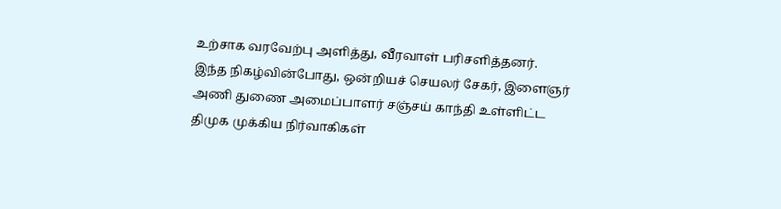உற்சாக வரவேற்பு அளித்து, வீரவாள் பரிசளித்தனர்.
இந்த நிகழ்வின்போது, ஒன்றியச் செயலர் சேகர், இளைஞர் அணி துணை அமைப்பாளர் சஞ்சய் காந்தி உள்ளிட்ட திமுக முக்கிய நிர்வாகிகள்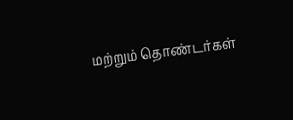மற்றும் தொண்டர்கள்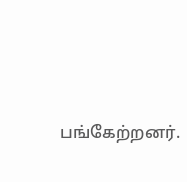பங்கேற்றனர்.